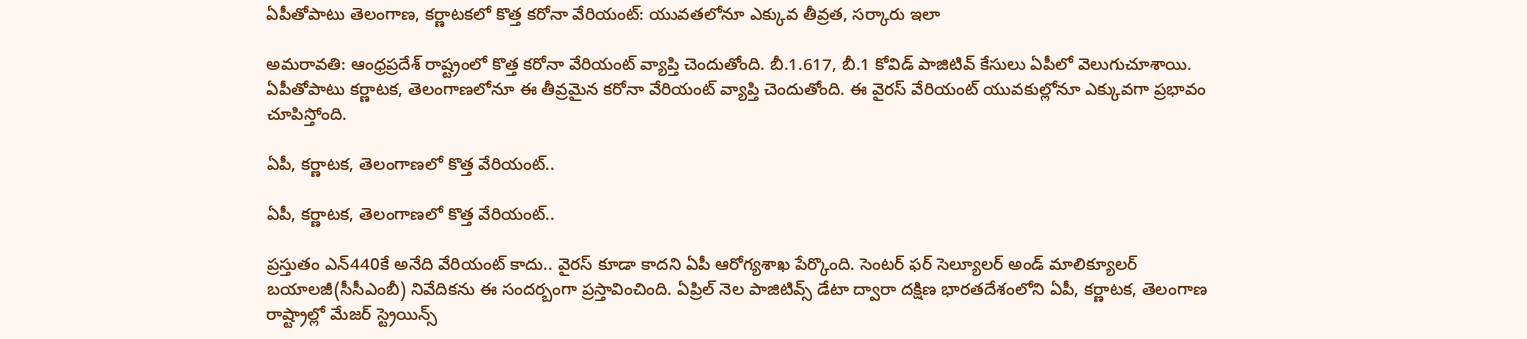ఏపీతోపాటు తెలంగాణ, కర్ణాటకలో కొత్త కరోనా వేరియంట్: యువతలోనూ ఎక్కువ తీవ్రత, సర్కారు ఇలా

అమరావతి: ఆంధ్రప్రదేశ్ రాష్ట్రంలో కొత్త కరోనా వేరియంట్ వ్యాప్తి చెందుతోంది. బీ.1.617, బీ.1 కోవిడ్ పాజిటివ్ కేసులు ఏపీలో వెలుగుచూశాయి. ఏపీతోపాటు కర్ణాటక, తెలంగాణలోనూ ఈ తీవ్రమైన కరోనా వేరియంట్ వ్యాప్తి చెందుతోంది. ఈ వైరస్ వేరియంట్ యువకుల్లోనూ ఎక్కువగా ప్రభావం చూపిస్తోంది.

ఏపీ, కర్ణాటక, తెలంగాణలో కొత్త వేరియంట్..

ఏపీ, కర్ణాటక, తెలంగాణలో కొత్త వేరియంట్..

ప్రస్తుతం ఎన్440కే అనేది వేరియంట్ కాదు.. వైరస్ కూడా కాదని ఏపీ ఆరోగ్యశాఖ పేర్కొంది. సెంటర్ ఫర్ సెల్యూలర్ అండ్ మాలిక్యూలర్ బయాలజీ(సీసీఎంబీ) నివేదికను ఈ సందర్బంగా ప్రస్తావించింది. ఏప్రిల్ నెల పాజిటివ్స్ డేటా ద్వారా దక్షిణ భారతదేశంలోని ఏపీ, కర్ణాటక, తెలంగాణ రాష్ట్రాల్లో మేజర్ స్ట్రెయిన్స్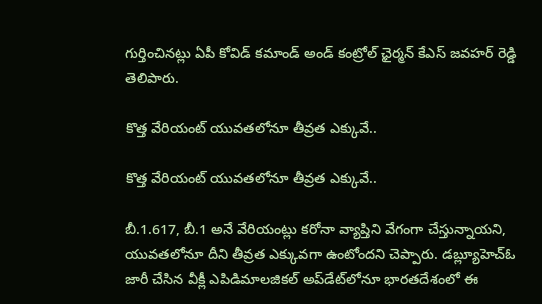గుర్తించినట్లు ఏపీ కోవిడ్ కమాండ్ అండ్ కంట్రోల్ ఛైర్మన్ కేఎస్ జవహర్ రెడ్డి తెలిపారు.

కొత్త వేరియంట్ యువతలోనూ తీవ్రత ఎక్కువే..

కొత్త వేరియంట్ యువతలోనూ తీవ్రత ఎక్కువే..

బీ.1.617, బీ.1 అనే వేరియంట్లు కరోనా వ్యాప్తిని వేగంగా చేస్తున్నాయని, యువతలోనూ దీని తీవ్రత ఎక్కువగా ఉంటోందని చెప్పారు. డబ్ల్యూహెచ్ఓ జారీ చేసిన వీక్లీ ఎపిడిమాలజికల్ అప్‌డేట్‌లోనూ భారతదేశంలో ఈ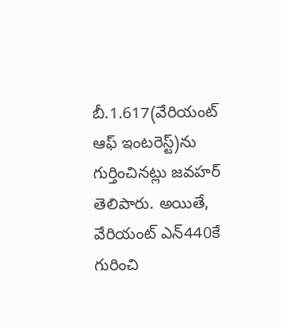బీ.1.617(వేరియంట్ ఆఫ్ ఇంటరెస్ట్)ను గుర్తించినట్లు జవహర్ తెలిపారు. అయితే, వేరియంట్ ఎన్440కే గురించి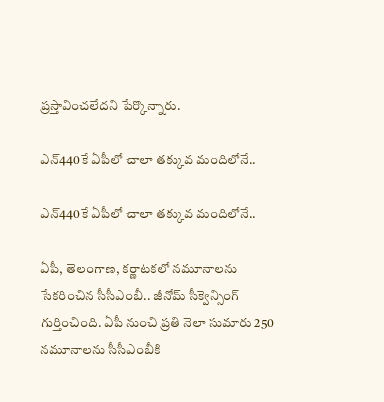ప్రస్తావించలేదని పేర్కొన్నారు.

ఎన్440కే ఏపీలో చాలా తక్కువ మందిలోనే..

ఎన్440కే ఏపీలో చాలా తక్కువ మందిలోనే..

ఏపీ, తెలంగాణ, కర్ణాటకలో నమూనాలను సేకరించిన సీసీఎంబీ.. జీనోమ్ సీక్వెన్సింగ్ గుర్తించింది. ఏపీ నుంచి ప్రతి నెలా సుమారు 250 నమూనాలను సీసీఎంబీకి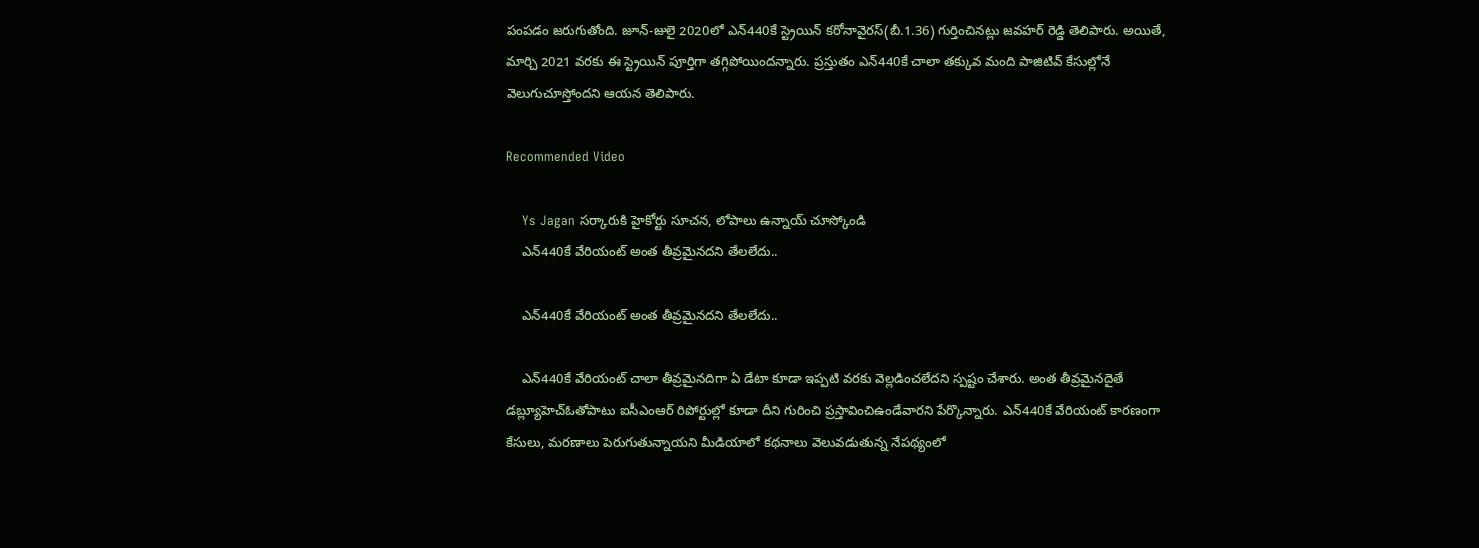పంపడం జరుగుతోంది. జూన్-జులై 2020లో ఎన్440కే స్ట్రెయిన్ కరోనావైరస్(బీ.1.36) గుర్తించినట్లు జవహర్ రెడ్డి తెలిపారు. అయితే, మార్చి 2021 వరకు ఈ స్ట్రెయిన్ పూర్తిగా తగ్గిపోయిందన్నారు. ప్రస్తుతం ఎన్440కే చాలా తక్కువ మంది పాజిటివ్ కేసుల్లోనే వెలుగుచూస్తోందని ఆయన తెలిపారు.

Recommended Video

    Ys Jagan సర్కారుకి హైకోర్టు సూచన, లోపాలు ఉన్నాయ్ చూస్కోండి
    ఎన్440కే వేరియంట్ అంత తీవ్రమైనదని తేలలేదు..

    ఎన్440కే వేరియంట్ అంత తీవ్రమైనదని తేలలేదు..

    ఎన్440కే వేరియంట్ చాలా తీవ్రమైనదిగా ఏ డేటా కూడా ఇప్పటి వరకు వెల్లడించలేదని స్పష్టం చేశారు. అంత తీవ్రమైనదైతే డబ్ల్యూహెచ్ఓతోపాటు ఐసీఎంఆర్ రిపోర్టుల్లో కూడా దీని గురించి ప్రస్తావించిఉండేవారని పేర్కొన్నారు. ఎన్440కే వేరియంట్ కారణంగా కేసులు, మరణాలు పెరుగుతున్నాయని మీడియాలో కథనాలు వెలువడుతున్న నేపథ్యంలో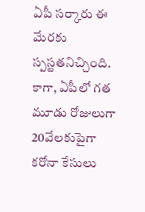ఏపీ సర్కారు ఈ మేరకు స్పస్టతనిచ్చింది. కాగా, ఏపీలో గత మూడు రోజులుగా 20వేలకుపైగా కరోనా కేసులు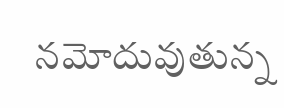నమోదువుతున్న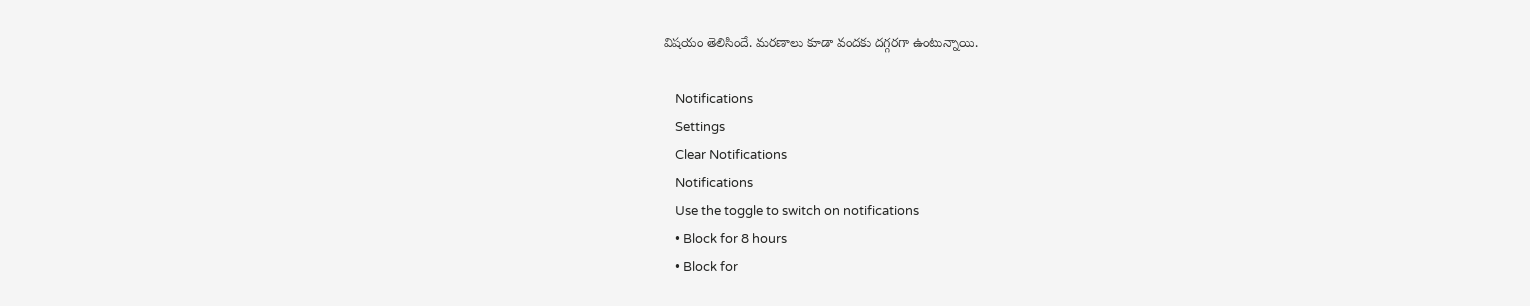విషయం తెలిసిందే. మరణాలు కూడా వందకు దగ్గరగా ఉంటున్నాయి.

    Notifications
    Settings
    Clear Notifications
    Notifications
    Use the toggle to switch on notifications
    • Block for 8 hours
    • Block for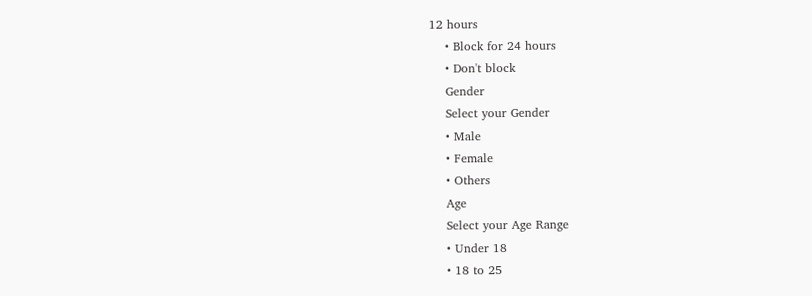12 hours
    • Block for 24 hours
    • Don't block
    Gender
    Select your Gender
    • Male
    • Female
    • Others
    Age
    Select your Age Range
    • Under 18
    • 18 to 25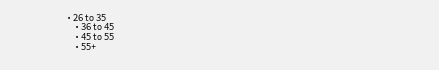• 26 to 35
    • 36 to 45
    • 45 to 55
    • 55+